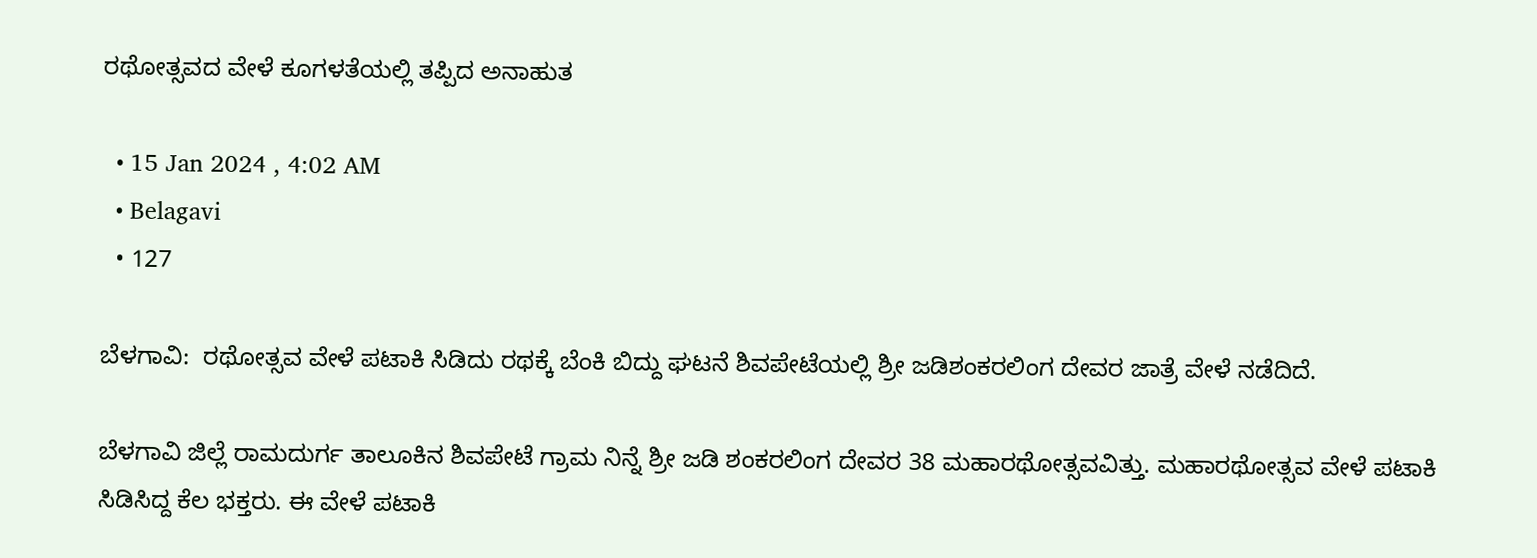ರಥೋತ್ಸವದ ವೇಳೆ ಕೂಗಳತೆಯಲ್ಲಿ ತಪ್ಪಿದ ಅನಾಹುತ

  • 15 Jan 2024 , 4:02 AM
  • Belagavi
  • 127

ಬೆಳಗಾವಿ:  ರಥೋತ್ಸವ ವೇಳೆ ಪಟಾಕಿ ಸಿಡಿದು ರಥಕ್ಕೆ ಬೆಂಕಿ ಬಿದ್ದು ಘಟನೆ ಶಿವಪೇಟೆಯಲ್ಲಿ ಶ್ರೀ ಜಡಿಶಂಕರಲಿಂಗ ದೇವರ ಜಾತ್ರೆ ವೇಳೆ ನಡೆದಿದೆ.

ಬೆಳಗಾವಿ ಜಿಲ್ಲೆ ರಾಮದುರ್ಗ ತಾಲೂಕಿನ ಶಿವಪೇಟೆ ಗ್ರಾಮ ನಿನ್ನೆ ಶ್ರೀ ಜಡಿ ಶಂಕರಲಿಂಗ ದೇವರ 38 ಮಹಾರಥೋತ್ಸವವಿತ್ತು. ಮಹಾರಥೋತ್ಸವ ವೇಳೆ ಪಟಾಕಿ ಸಿಡಿಸಿದ್ದ ಕೆಲ ಭಕ್ತರು. ಈ ವೇಳೆ ಪಟಾಕಿ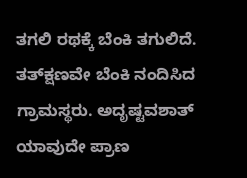ತಗಲಿ ರಥಕ್ಕೆ ಬೆಂಕಿ ತಗುಲಿದೆ. ತತ್‌ಕ್ಷಣವೇ ಬೆಂಕಿ ನಂದಿಸಿದ ಗ್ರಾಮಸ್ಥರು. ಅದೃಷ್ಟವಶಾತ್ ಯಾವುದೇ ಪ್ರಾಣ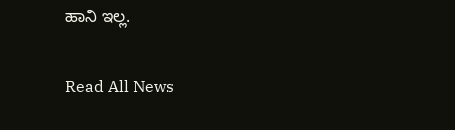ಹಾನಿ ಇಲ್ಲ.

Read All News